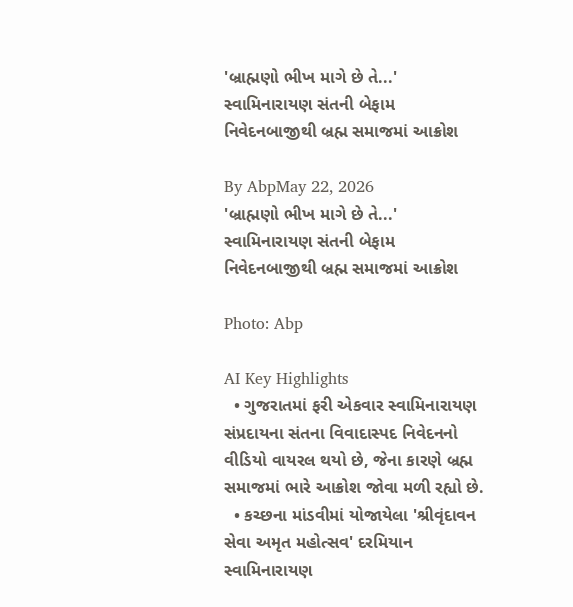'બ્રાહ્મણો ભીખ માગે છે તે...' સ્વામિનારાયણ સંતની બેફામ નિવેદનબાજીથી બ્રહ્મ સમાજમાં આક્રોશ

By AbpMay 22, 2026
'બ્રાહ્મણો ભીખ માગે છે તે...' સ્વામિનારાયણ સંતની બેફામ નિવેદનબાજીથી બ્રહ્મ સમાજમાં આક્રોશ

Photo: Abp

AI Key Highlights
  • ગુજરાતમાં ફરી એકવાર સ્વામિનારાયણ સંપ્રદાયના સંતના વિવાદાસ્પદ નિવેદનનો વીડિયો વાયરલ થયો છે, જેના કારણે બ્રહ્મ સમાજમાં ભારે આક્રોશ જોવા મળી રહ્યો છે.
  • કચ્છના માંડવીમાં યોજાયેલા 'શ્રીવૃંદાવન સેવા અમૃત મહોત્સવ' દરમિયાન સ્વામિનારાયણ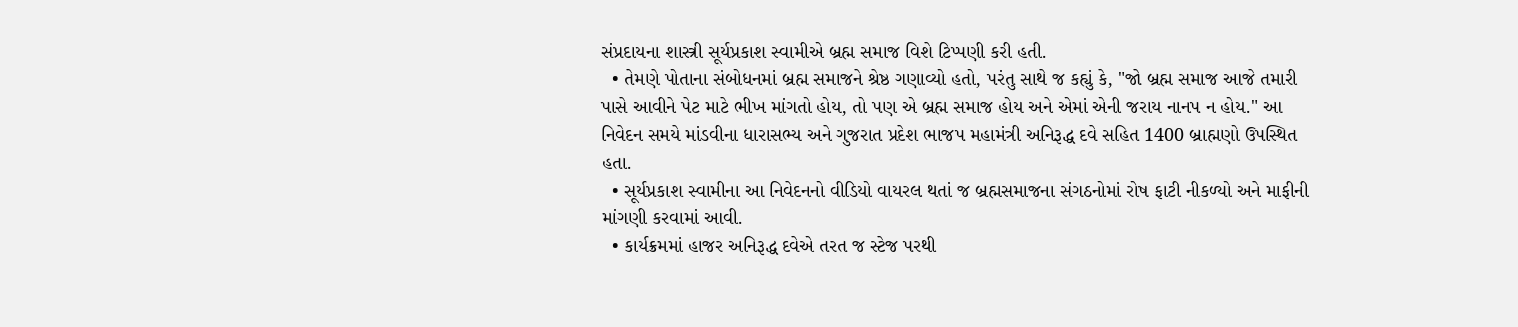સંપ્રદાયના શાસ્ત્રી સૂર્યપ્રકાશ સ્વામીએ બ્રહ્મ સમાજ વિશે ટિપ્પણી કરી હતી.
  • તેમણે પોતાના સંબોધનમાં બ્રહ્મ સમાજને શ્રેષ્ઠ ગણાવ્યો હતો, પરંતુ સાથે જ કહ્યું કે, "જો બ્રહ્મ સમાજ આજે તમારી પાસે આવીને પેટ માટે ભીખ માંગતો હોય, તો પણ એ બ્રહ્મ સમાજ હોય અને એમાં એની જરાય નાનપ ન હોય." આ નિવેદન સમયે માંડવીના ધારાસભ્ય અને ગુજરાત પ્રદેશ ભાજપ મહામંત્રી અનિરૂદ્ધ દવે સહિત 1400 બ્રાહ્મણો ઉપસ્થિત હતા.
  • સૂર્યપ્રકાશ સ્વામીના આ નિવેદનનો વીડિયો વાયરલ થતાં જ બ્રહ્મસમાજના સંગઠનોમાં રોષ ફાટી નીકળ્યો અને માફીની માંગણી કરવામાં આવી.
  • કાર્યક્રમમાં હાજર અનિરૂદ્ધ દવેએ તરત જ સ્ટેજ પરથી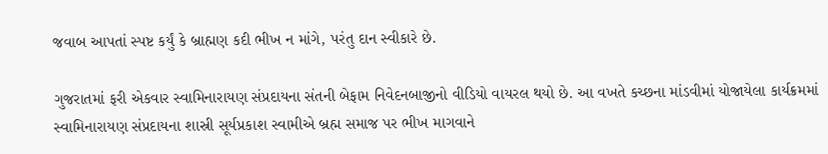જવાબ આપતાં સ્પષ્ટ કર્યું કે બ્રાહ્મણ કદી ભીખ ન માંગે, પરંતુ દાન સ્વીકારે છે.

ગુજરાતમાં ફરી એકવાર સ્વામિનારાયણ સંપ્રદાયના સંતની બેફામ નિવેદનબાજીનો વીડિયો વાયરલ થયો છે. આ વખતે કચ્છના માંડવીમાં યોજાયેલા કાર્યક્રમમાં સ્વામિનારાયણ સંપ્રદાયના શાસ્રી સૂર્યપ્રકાશ સ્વામીએ બ્રહ્મ સમાજ પર ભીખ માગવાને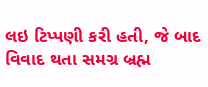લઇ ટિપ્પણી કરી હતી, જે બાદ વિવાદ થતા સમગ્ર બ્રહ્મ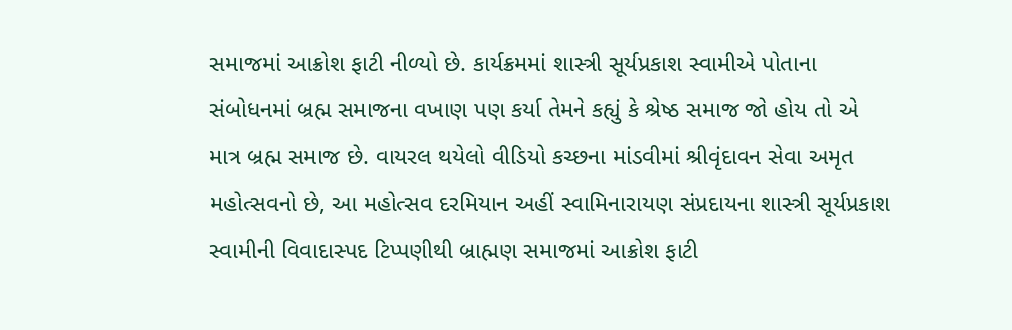સમાજમાં આક્રોશ ફાટી નીળ્યો છે. કાર્યક્રમમાં શાસ્ત્રી સૂર્યપ્રકાશ સ્વામીએ પોતાના સંબોધનમાં બ્રહ્મ સમાજના વખાણ પણ કર્યા તેમને કહ્યું કે શ્રેષ્ઠ સમાજ જો હોય તો એ માત્ર બ્રહ્મ સમાજ છે. વાયરલ થયેલો વીડિયો કચ્છના માંડવીમાં શ્રીવૃંદાવન સેવા અમૃત મહોત્સવનો છે, આ મહોત્સવ દરમિયાન અહીં સ્વામિનારાયણ સંપ્રદાયના શાસ્ત્રી સૂર્યપ્રકાશ સ્વામીની વિવાદાસ્પદ ટિપ્પણીથી બ્રાહ્મણ સમાજમાં આક્રોશ ફાટી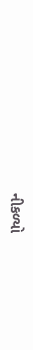નીકળ્યો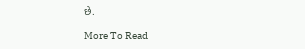છે.

More To Read